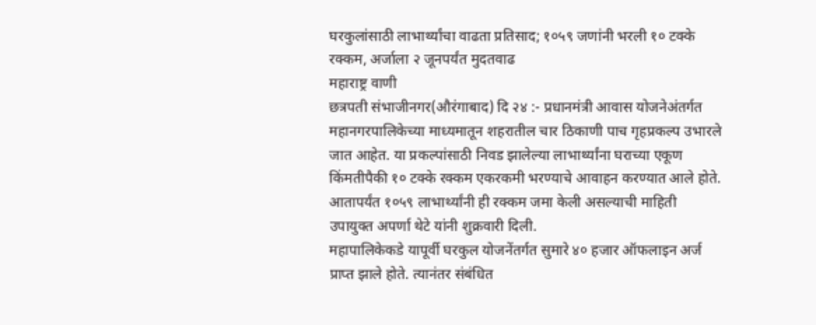घरकुलांसाठी लाभार्थ्यांचा वाढता प्रतिसाद; १०५९ जणांनी भरली १० टक्के रक्कम, अर्जाला २ जूनपर्यंत मुदतवाढ
महाराष्ट्र वाणी
छत्रपती संभाजीनगर(औरंगाबाद) दि २४ :- प्रधानमंत्री आवास योजनेअंतर्गत महानगरपालिकेच्या माध्यमातून शहरातील चार ठिकाणी पाच गृहप्रकल्प उभारले जात आहेत. या प्रकल्पांसाठी निवड झालेल्या लाभार्थ्यांना घराच्या एकूण किंमतीपैकी १० टक्के रक्कम एकरकमी भरण्याचे आवाहन करण्यात आले होते. आतापर्यंत १०५९ लाभार्थ्यांनी ही रक्कम जमा केली असल्याची माहिती उपायुक्त अपर्णा थेटे यांनी शुक्रवारी दिली.
महापालिकेकडे यापूर्वी घरकुल योजनेंतर्गत सुमारे ४० हजार ऑफलाइन अर्ज प्राप्त झाले होते. त्यानंतर संबंधित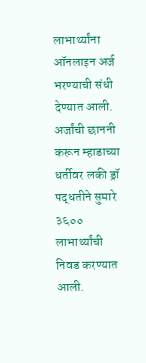लाभार्थ्यांना ऑनलाइन अर्ज भरण्याची संधी देण्यात आली. अर्जांची छाननी करून म्हाडाच्या धर्तीवर लकी ड्रॉ पद्धतीने सुमारे ३६०० लाभार्थ्यांची निवड करण्यात आली.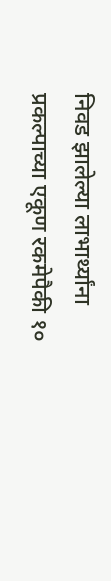निवड झालेल्या लाभार्थ्यांना प्रकल्पाच्या एकूण रकमेपैकी १०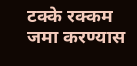टक्के रक्कम जमा करण्यास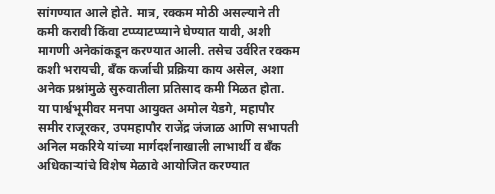सांगण्यात आले होते. मात्र, रक्कम मोठी असल्याने ती कमी करावी किंवा टप्प्याटप्प्याने घेण्यात यावी, अशी मागणी अनेकांकडून करण्यात आली. तसेच उर्वरित रक्कम कशी भरायची, बँक कर्जाची प्रक्रिया काय असेल, अशा अनेक प्रश्नांमुळे सुरुवातीला प्रतिसाद कमी मिळत होता.
या पार्श्वभूमीवर मनपा आयुक्त अमोल येडगे, महापौर समीर राजूरकर, उपमहापौर राजेंद्र जंजाळ आणि सभापती अनिल मकरिये यांच्या मार्गदर्शनाखाली लाभार्थी व बँक अधिकाऱ्यांचे विशेष मेळावे आयोजित करण्यात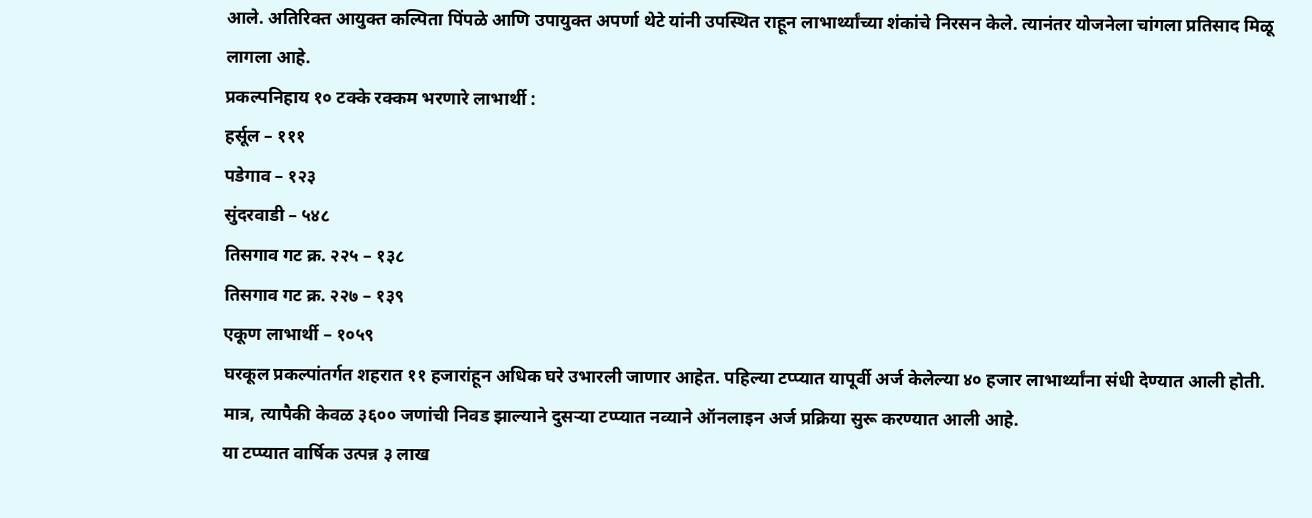आले. अतिरिक्त आयुक्त कल्पिता पिंपळे आणि उपायुक्त अपर्णा थेटे यांनी उपस्थित राहून लाभार्थ्यांच्या शंकांचे निरसन केले. त्यानंतर योजनेला चांगला प्रतिसाद मिळू लागला आहे.
प्रकल्पनिहाय १० टक्के रक्कम भरणारे लाभार्थी :
हर्सूल – १११
पडेगाव – १२३
सुंदरवाडी – ५४८
तिसगाव गट क्र. २२५ – १३८
तिसगाव गट क्र. २२७ – १३९
एकूण लाभार्थी – १०५९
घरकूल प्रकल्पांतर्गत शहरात ११ हजारांहून अधिक घरे उभारली जाणार आहेत. पहिल्या टप्प्यात यापूर्वी अर्ज केलेल्या ४० हजार लाभार्थ्यांना संधी देण्यात आली होती. मात्र, त्यापैकी केवळ ३६०० जणांची निवड झाल्याने दुसऱ्या टप्प्यात नव्याने ऑनलाइन अर्ज प्रक्रिया सुरू करण्यात आली आहे.
या टप्प्यात वार्षिक उत्पन्न ३ लाख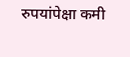रुपयांपेक्षा कमी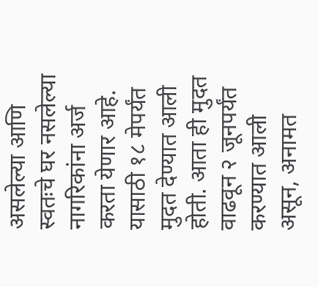असलेल्या आणि स्वतःचे घर नसलेल्या नागरिकांना अर्ज करता येणार आहे. यासाठी १८ मेपर्यंत मुदत देण्यात आली होती. आता ही मुदत वाढवून २ जूनपर्यंत करण्यात आली असून, अनामत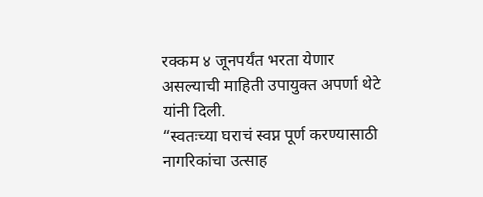रक्कम ४ जूनपर्यंत भरता येणार असल्याची माहिती उपायुक्त अपर्णा थेटे यांनी दिली.
“स्वतःच्या घराचं स्वप्न पूर्ण करण्यासाठी नागरिकांचा उत्साह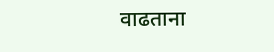वाढताना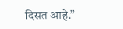दिसत आहे.”